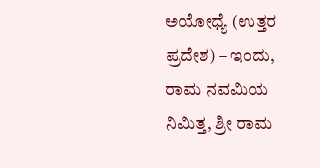ಅಯೋಧ್ಯೆ (ಉತ್ತರ ಪ್ರದೇಶ) – ಇಂದು, ರಾಮ ನವಮಿಯ ನಿಮಿತ್ತ, ಶ್ರೀ ರಾಮ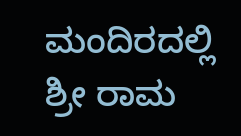ಮಂದಿರದಲ್ಲಿ ಶ್ರೀ ರಾಮ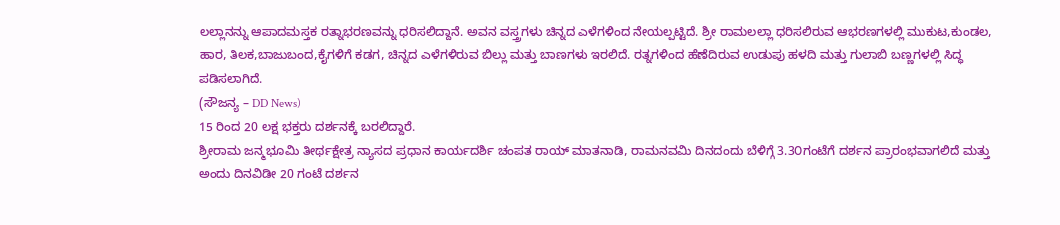ಲಲ್ಲಾನನ್ನು ಆಪಾದಮಸ್ತಕ ರತ್ನಾಭರಣವನ್ನು ಧರಿಸಲಿದ್ದಾನೆ. ಅವನ ವಸ್ತ್ರಗಳು ಚಿನ್ನದ ಎಳೆಗಳಿಂದ ನೇಯಲ್ಪಟ್ಟಿದೆ. ಶ್ರೀ ರಾಮಲಲ್ಲಾ ಧರಿಸಲಿರುವ ಆಭರಣಗಳಲ್ಲಿ ಮುಕುಟ,ಕುಂಡಲ, ಹಾರ, ತಿಲಕ,ಬಾಜುಬಂದ,ಕೈಗಳಿಗೆ ಕಡಗ, ಚಿನ್ನದ ಎಳೆಗಳಿರುವ ಬಿಲ್ಲು ಮತ್ತು ಬಾಣಗಳು ಇರಲಿದೆ. ರತ್ನಗಳಿಂದ ಹೆಣೆದಿರುವ ಉಡುಪು ಹಳದಿ ಮತ್ತು ಗುಲಾಬಿ ಬಣ್ಣಗಳಲ್ಲಿ ಸಿದ್ಧ ಪಡಿಸಲಾಗಿದೆ.
(ಸೌಜನ್ಯ – DD News)
15 ರಿಂದ 20 ಲಕ್ಷ ಭಕ್ತರು ದರ್ಶನಕ್ಕೆ ಬರಲಿದ್ದಾರೆ.
ಶ್ರೀರಾಮ ಜನ್ಮಭೂಮಿ ತೀರ್ಥಕ್ಷೇತ್ರ ನ್ಯಾಸದ ಪ್ರಧಾನ ಕಾರ್ಯದರ್ಶಿ ಚಂಪತ ರಾಯ್ ಮಾತನಾಡಿ, ರಾಮನವಮಿ ದಿನದಂದು ಬೆಳಿಗ್ಗೆ 3.3೦ಗಂಟೆಗೆ ದರ್ಶನ ಪ್ರಾರಂಭವಾಗಲಿದೆ ಮತ್ತು ಅಂದು ದಿನವಿಡೀ 20 ಗಂಟೆ ದರ್ಶನ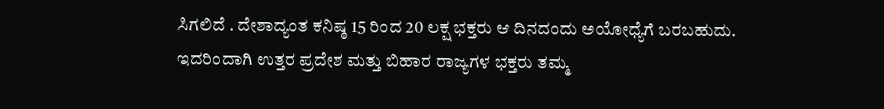ಸಿಗಲಿದೆ . ದೇಶಾದ್ಯಂತ ಕನಿಷ್ಠ 15 ರಿಂದ 20 ಲಕ್ಷ ಭಕ್ತರು ಆ ದಿನದಂದು ಅಯೋಧ್ಯೆಗೆ ಬರಬಹುದು. ಇದರಿಂದಾಗಿ ಉತ್ತರ ಪ್ರದೇಶ ಮತ್ತು ಬಿಹಾರ ರಾಜ್ಯಗಳ ಭಕ್ತರು ತಮ್ಮ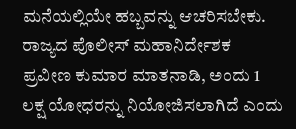ಮನೆಯಲ್ಲಿಯೇ ಹಬ್ಬವನ್ನು ಆಚರಿಸಬೇಕು.
ರಾಜ್ಯದ ಪೊಲೀಸ್ ಮಹಾನಿರ್ದೇಶಕ ಪ್ರವೀಣ ಕುಮಾರ ಮಾತನಾಡಿ, ಅಂದು 1 ಲಕ್ಷ ಯೋಧರನ್ನು ನಿಯೋಜಿಸಲಾಗಿದೆ ಎಂದು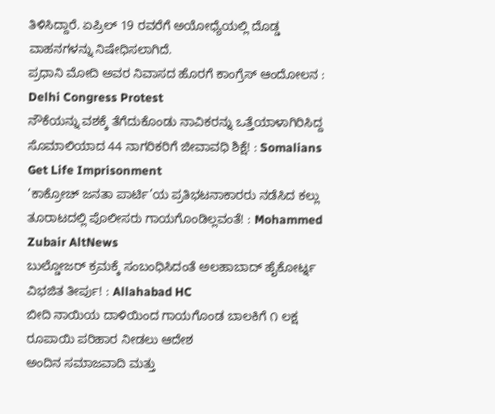ತಿಳಿಸಿದ್ದಾರೆ. ಏಪ್ರಿಲ್ 19 ರವರೆಗೆ ಅಯೋಧ್ಯೆಯಲ್ಲಿ ದೊಡ್ಡ ವಾಹನಗಳನ್ನು ನಿಷೇಧಿಸಲಾಗಿದೆ.
ಪ್ರಧಾನಿ ಮೋದಿ ಅವರ ನಿವಾಸದ ಹೊರಗೆ ಕಾಂಗ್ರೆಸ್ ಆಂದೋಲನ : Delhi Congress Protest
ನೌಕೆಯನ್ನು ವಶಕ್ಕೆ ತೆಗೆದುಕೊಂಡು ನಾವಿಕರನ್ನು ಒತ್ತೆಯಾಳಾಗಿರಿಸಿದ್ದ ಸೊಮಾಲಿಯಾದ 44 ನಾಗರಿಕರಿಗೆ ಜೀವಾವಧಿ ಶಿಕ್ಷೆ! : Somalians Get Life Imprisonment
‘ಕಾಕ್ರೋಚ್ ಜನತಾ ಪಾರ್ಟಿ’ಯ ಪ್ರತಿಭಟನಾಕಾರರು ನಡೆಸಿದ ಕಲ್ಲು ತೂರಾಟದಲ್ಲಿ ಪೊಲೀಸರು ಗಾಯಗೊಂಡಿಲ್ಲವಂತೆ! : Mohammed Zubair AltNews
ಬುಲ್ಡೋಜರ್ ಕ್ರಮಕ್ಕೆ ಸಂಬಂಧಿಸಿದಂತೆ ಅಲಹಾಬಾದ್ ಹೈಕೋರ್ಟ್ನ ವಿಭಜಿತ ತೀರ್ಪು! : Allahabad HC
ಬೀದಿ ನಾಯಿಯ ದಾಳಿಯಿಂದ ಗಾಯಗೊಂಡ ಬಾಲಕಿಗೆ ೧ ಲಕ್ಷ ರೂಪಾಯಿ ಪರಿಹಾರ ನೀಡಲು ಆದೇಶ
ಅಂದಿನ ಸಮಾಜವಾದಿ ಮತ್ತು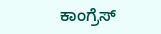ಕಾಂಗ್ರೆಸ್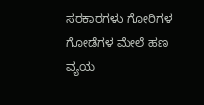ಸರಕಾರಗಳು ಗೋರಿಗಳ ಗೋಡೆಗಳ ಮೇಲೆ ಹಣ ವ್ಯಯ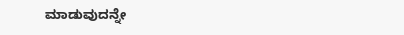ಮಾಡುವುದನ್ನೇ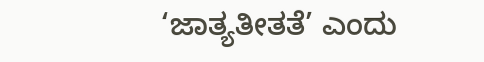‘ಜಾತ್ಯತೀತತೆ’ ಎಂದು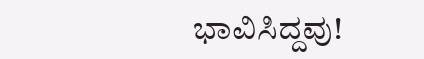ಭಾವಿಸಿದ್ದವು!